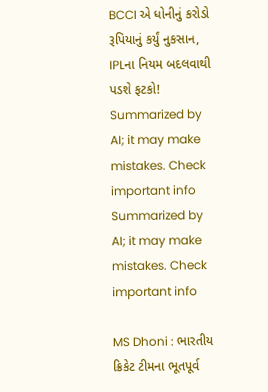BCCI એ ધોનીનું કરોડો રૂપિયાનું કર્યું નુકસાન, IPLના નિયમ બદલવાથી પડશે ફટકો!
Summarized by AI; it may make mistakes. Check important info
Summarized by AI; it may make mistakes. Check important info

MS Dhoni : ભારતીય ક્રિકેટ ટીમના ભૂતપૂર્વ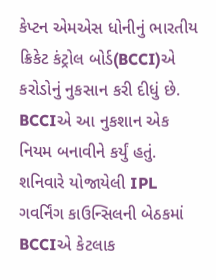કેપ્ટન એમએસ ધોનીનું ભારતીય ક્રિકેટ કંટ્રોલ બોર્ડ(BCCI)એ કરોડોનું નુકસાન કરી દીધું છે. BCCIએ આ નુકશાન એક નિયમ બનાવીને કર્યું હતું. શનિવારે યોજાયેલી IPL ગવર્નિંગ કાઉન્સિલની બેઠકમાં BCCIએ કેટલાક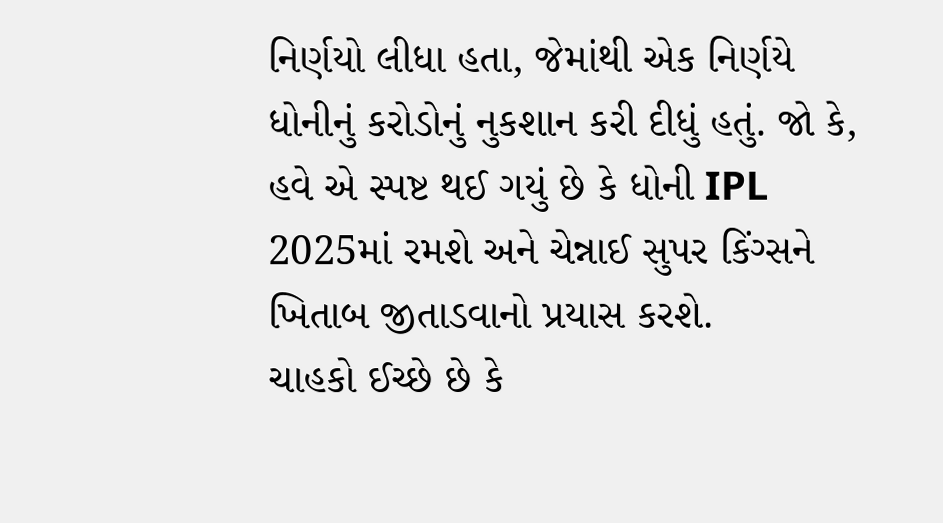નિર્ણયો લીધા હતા, જેમાંથી એક નિર્ણયે ધોનીનું કરોડોનું નુકશાન કરી દીધું હતું. જો કે, હવે એ સ્પષ્ટ થઈ ગયું છે કે ધોની IPL 2025માં રમશે અને ચેન્નાઈ સુપર કિંગ્સને ખિતાબ જીતાડવાનો પ્રયાસ કરશે.
ચાહકો ઈચ્છે છે કે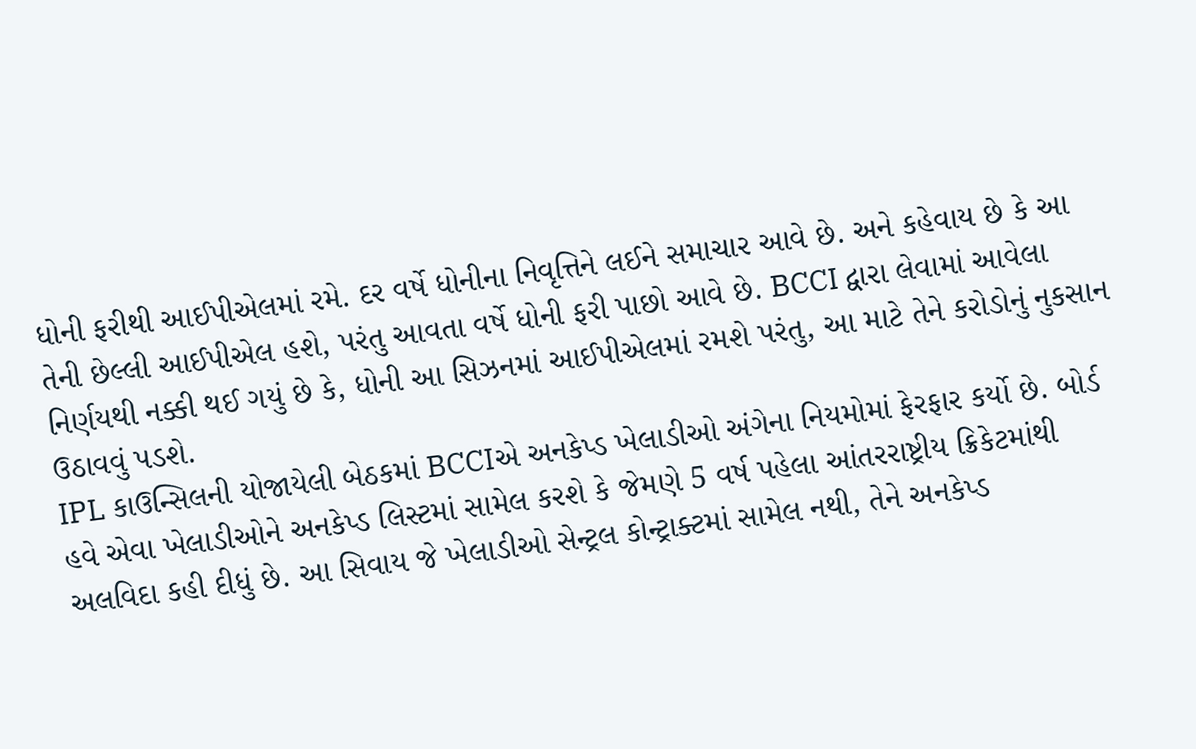ધોની ફરીથી આઈપીએલમાં રમે. દર વર્ષે ધોનીના નિવૃત્તિને લઈને સમાચાર આવે છે. અને કહેવાય છે કે આ તેની છેલ્લી આઈપીએલ હશે, પરંતુ આવતા વર્ષે ધોની ફરી પાછો આવે છે. BCCI દ્વારા લેવામાં આવેલા નિર્ણયથી નક્કી થઈ ગયું છે કે, ધોની આ સિઝનમાં આઈપીએલમાં રમશે પરંતુ, આ માટે તેને કરોડોનું નુકસાન ઉઠાવવું પડશે.
IPL કાઉન્સિલની યોજાયેલી બેઠકમાં BCCIએ અનકેપ્ડ ખેલાડીઓ અંગેના નિયમોમાં ફેરફાર કર્યો છે. બોર્ડ હવે એવા ખેલાડીઓને અનકેપ્ડ લિસ્ટમાં સામેલ કરશે કે જેમણે 5 વર્ષ પહેલા આંતરરાષ્ટ્રીય ક્રિકેટમાંથી અલવિદા કહી દીધું છે. આ સિવાય જે ખેલાડીઓ સેન્ટ્રલ કોન્ટ્રાક્ટમાં સામેલ નથી, તેને અનકેપ્ડ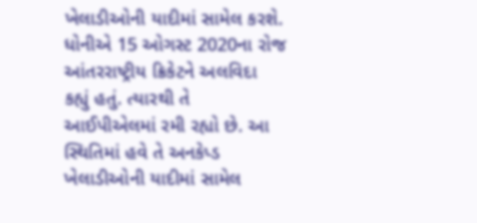ખેલાડીઓની યાદીમાં સામેલ કરશે. ધોનીએ 15 ઓગસ્ટ 2020ના રોજ આંતરરાષ્ટ્રીય ક્રિકેટને અલવિદા કહ્યું હતું. ત્યારથી તે આઈપીએલમાં રમી રહ્યો છે. આ સ્થિતિમાં હવે તે અનકેપ્ડ ખેલાડીઓની યાદીમાં સામેલ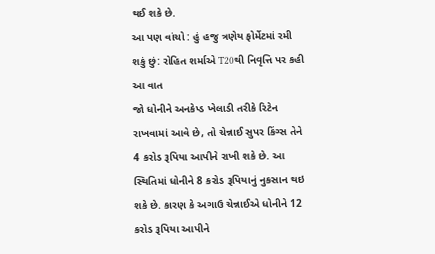થઈ શકે છે.
આ પણ વાંચો : હું હજુ ત્રણેય ફોર્મેટમાં રમી શકું છું: રોહિત શર્માએ T20થી નિવૃત્તિ પર કહી આ વાત
જો ધોનીને અનકેપ્ડ ખેલાડી તરીકે રિટેન રાખવામાં આવે છે, તો ચેન્નાઈ સુપર કિંગ્સ તેને 4 કરોડ રૂપિયા આપીને રાખી શકે છે. આ સ્થિતિમાં ધોનીને 8 કરોડ રૂપિયાનું નુકસાન થઇ શકે છે. કારણ કે અગાઉ ચેન્નાઈએ ધોનીને 12 કરોડ રૂપિયા આપીને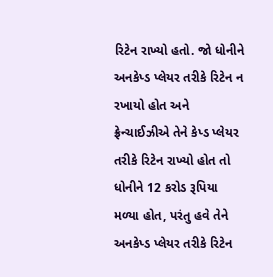રિટેન રાખ્યો હતો. જો ધોનીને અનકેપ્ડ પ્લેયર તરીકે રિટેન ન રખાયો હોત અને ફ્રેન્ચાઈઝીએ તેને કેપ્ડ પ્લેયર તરીકે રિટેન રાખ્યો હોત તો ધોનીને 12 કરોડ રૂપિયા મળ્યા હોત, પરંતુ હવે તેને અનકેપ્ડ પ્લેયર તરીકે રિટેન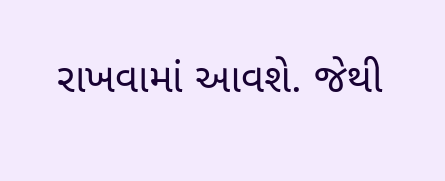રાખવામાં આવશે. જેથી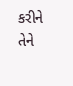કરીને તેને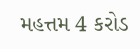મહત્તમ 4 કરોડ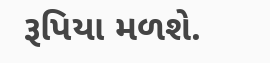રૂપિયા મળશે.